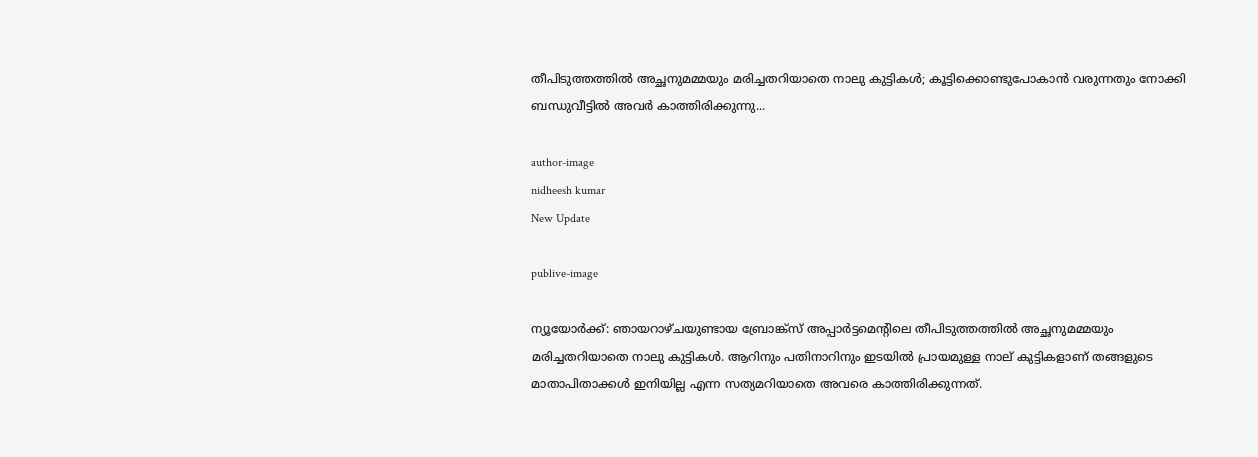തീപിടുത്തത്തില്‍ അച്ഛനുമമ്മയും മരിച്ചതറിയാതെ നാലു കുട്ടികള്‍; കൂട്ടിക്കൊണ്ടുപോകാന്‍ വരുന്നതും നോക്കി ബന്ധുവീട്ടില്‍ അവര്‍ കാത്തിരിക്കുന്നു...

author-image
nidheesh kumar
New Update

publive-image

ന്യൂയോര്‍ക്ക്: ഞായറാഴ്ചയുണ്ടായ ബ്രോങ്ക്സ് അപ്പാര്‍ട്ടമെന്റിലെ തീപിടുത്തത്തില്‍ അച്ഛനുമമ്മയും മരിച്ചതറിയാതെ നാലു കുട്ടികള്‍. ആറിനും പതിനാറിനും ഇടയില്‍ പ്രായമുള്ള നാല് കുട്ടികളാണ് തങ്ങളുടെ മാതാപിതാക്കള്‍ ഇനിയില്ല എന്ന സത്യമറിയാതെ അവരെ കാത്തിരിക്കുന്നത്.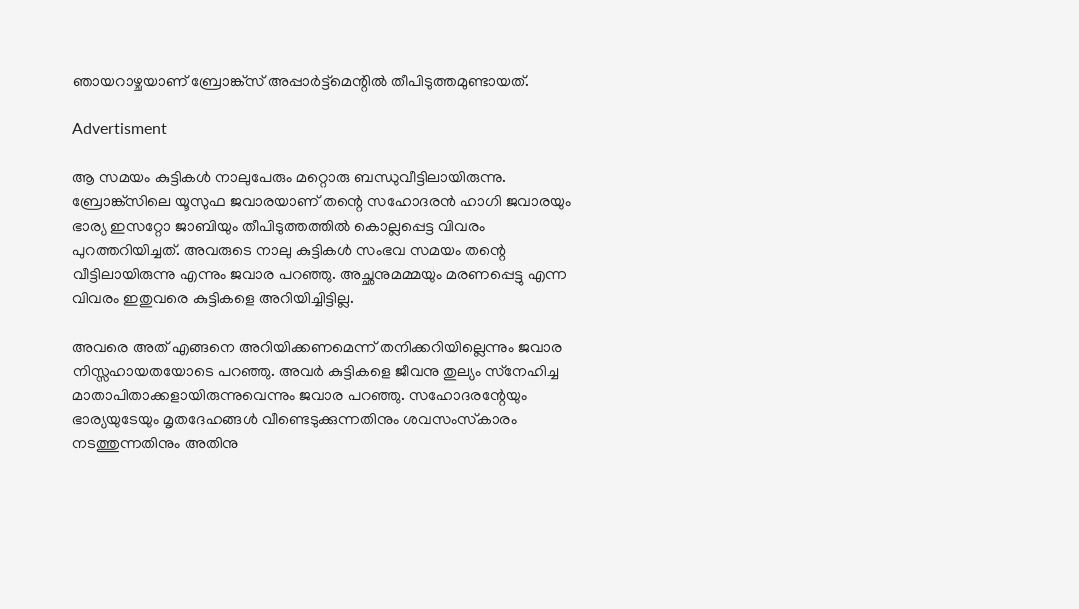ഞായറാഴ്ചയാണ് ബ്രോങ്ക്‌സ് അപ്പാര്‍ട്ട്‌മെന്റില്‍ തീപിടുത്തമുണ്ടായത്.

Advertisment

ആ സമയം കുട്ടികള്‍ നാലുപേരും മറ്റൊരു ബന്ധുവീട്ടിലായിരുന്നു. ബ്രോങ്ക്സിലെ യൂസുഫ ജവാരയാണ് തന്റെ സഹോദരന്‍ ഹാഗി ജവാരയും ഭാര്യ ഇസറ്റോ ജാബിയും തീപിടുത്തത്തില്‍ കൊല്ലപ്പെട്ട വിവരം പുറത്തറിയിച്ചത്. അവരുടെ നാലു കുട്ടികള്‍ സംഭവ സമയം തന്റെ വീട്ടിലായിരുന്നു എന്നും ജവാര പറഞ്ഞു. അച്ഛനുമമ്മയും മരണപ്പെട്ടു എന്ന വിവരം ഇതുവരെ കുട്ടികളെ അറിയിച്ചിട്ടില്ല.

അവരെ അത് എങ്ങനെ അറിയിക്കണമെന്ന് തനിക്കറിയില്ലെന്നും ജവാര നിസ്സഹായതയോടെ പറഞ്ഞു. അവര്‍ കുട്ടികളെ ജീവനു തുല്യം സ്‌നേഹിച്ച മാതാപിതാക്കളായിരുന്നുവെന്നും ജവാര പറഞ്ഞു. സഹോദരന്റേയും ഭാര്യയുടേയും മൃതദേഹങ്ങള്‍ വീണ്ടെടുക്കുന്നതിനും ശവസംസ്‌കാരം നടത്തുന്നതിനും അതിനു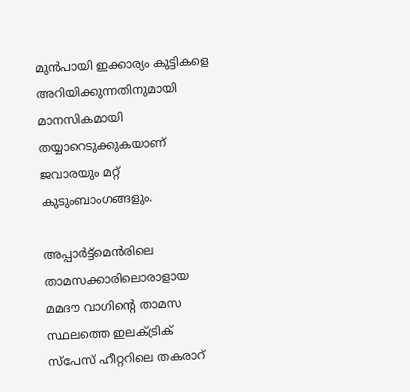മുന്‍പായി ഇക്കാര്യം കുട്ടികളെ അറിയിക്കുന്നതിനുമായി മാനസികമായി തയ്യാറെടുക്കുകയാണ് ജവാരയും മറ്റ് കുടുംബാംഗങ്ങളും.

അപ്പാര്‍ട്ട്‌മെന്‍രിലെ താമസക്കാരിലൊരാളായ മമദൗ വാഗിന്റെ താമസ സ്ഥലത്തെ ഇലക്ട്രിക് സ്പേസ് ഹീറ്ററിലെ തകരാറ്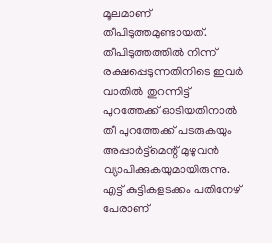മൂലമാണ് തീപിടുത്തമുണ്ടായത്. തീപിടുത്തത്തില്‍ നിന്ന് രക്ഷപ്പെടുന്നതിനിടെ ഇവര്‍ വാതില്‍ തുറന്നിട്ട് പുറത്തേക്ക് ഓടിയതിനാല്‍ തീ പുറത്തേക്ക് പടരുകയും അപ്പാര്‍ട്ട്മെന്റ് മുഴുവന്‍ വ്യാപിക്കുകയുമായിരുന്നു. എട്ട് കുട്ടികളടക്കം പതിനേഴ് പേരാണ്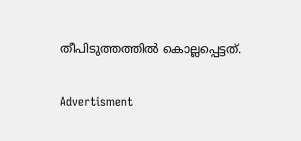തീപിടുത്തത്തില്‍ കൊല്ലപ്പെട്ടത്.

Advertisment